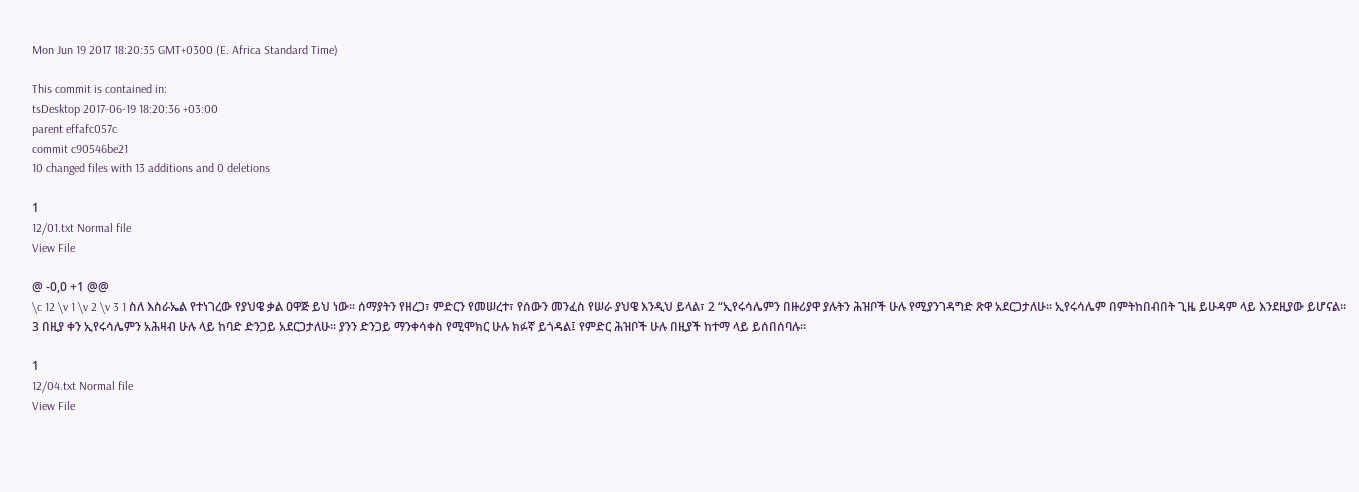Mon Jun 19 2017 18:20:35 GMT+0300 (E. Africa Standard Time)

This commit is contained in:
tsDesktop 2017-06-19 18:20:36 +03:00
parent effafc057c
commit c90546be21
10 changed files with 13 additions and 0 deletions

1
12/01.txt Normal file
View File

@ -0,0 +1 @@
\c 12 \v 1 \v 2 \v 3 1 ስለ እስራኤል የተነገረው የያህዌ ቃል ዐዋጅ ይህ ነው። ሰማያትን የዘረጋ፣ ምድርን የመሠረተ፣ የሰውን መንፈስ የሠራ ያህዌ እንዲህ ይላል፣ 2 “ኢየሩሳሌምን በዙሪያዋ ያሉትን ሕዝቦች ሁሉ የሚያንገዳግድ ጽዋ አደርጋታለሁ። ኢየሩሳሌም በምትከበብበት ጊዜ ይሁዳም ላይ እንደዚያው ይሆናል። 3 በዚያ ቀን ኢየሩሳሌምን አሕዛብ ሁሉ ላይ ከባድ ድንጋይ አደርጋታለሁ። ያንን ድንጋይ ማንቀሳቀስ የሚሞክር ሁሉ ክፉኛ ይጎዳል፤ የምድር ሕዝቦች ሁሉ በዚያች ከተማ ላይ ይሰበሰባሉ።

1
12/04.txt Normal file
View File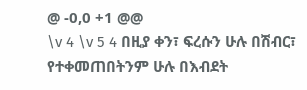@ -0,0 +1 @@
\v 4 \v 5 4 በዚያ ቀን፣ ፍረሱን ሁሉ በሽብር፣ የተቀመጠበትንም ሁሉ በእብደት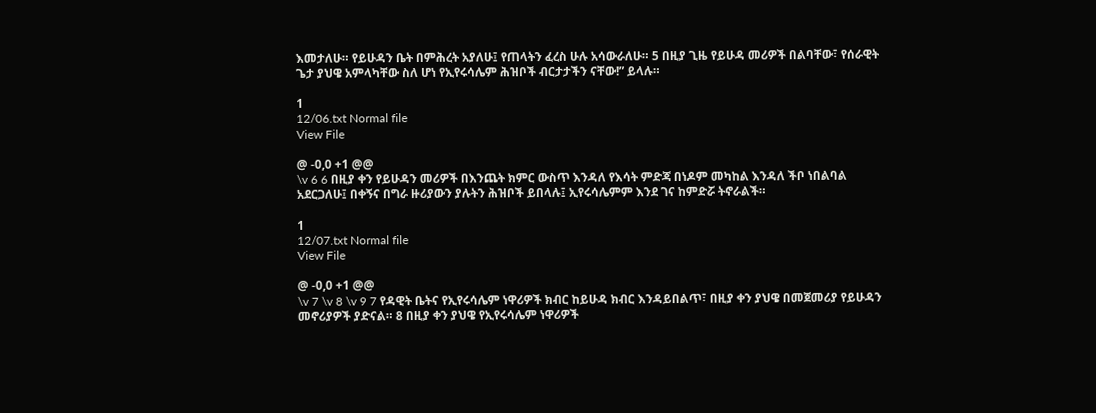እመታለሁ። የይሁዳን ቤት በምሕረት አያለሁ፤ የጠላትን ፈረስ ሁሉ አሳውራለሁ። 5 በዚያ ጊዜ የይሁዳ መሪዎች በልባቸው፣ የሰራዊት ጌታ ያህዌ አምላካቸው ስለ ሆነ የኢየሩሳሌም ሕዝቦች ብርታታችን ናቸው!” ይላሉ።

1
12/06.txt Normal file
View File

@ -0,0 +1 @@
\v 6 6 በዚያ ቀን የይሁዳን መሪዎች በእንጨት ክምር ውስጥ እንዳለ የእሳት ምድጃ በነዶም መካከል እንዳለ ችቦ ነበልባል አደርጋለሁ፤ በቀኝና በግራ ዙሪያውን ያሉትን ሕዝቦች ይበላሉ፤ ኢየሩሳሌምም እንደ ገና ከምድሯ ትኖራልች።

1
12/07.txt Normal file
View File

@ -0,0 +1 @@
\v 7 \v 8 \v 9 7 የዳዊት ቤትና የኢየሩሳሌም ነዋሪዎች ክብር ከይሁዳ ክብር እንዳይበልጥ፣ በዚያ ቀን ያህዌ በመጀመሪያ የይሁዳን መኖሪያዎች ያድናል። 8 በዚያ ቀን ያህዌ የኢየሩሳሌም ነዋሪዎች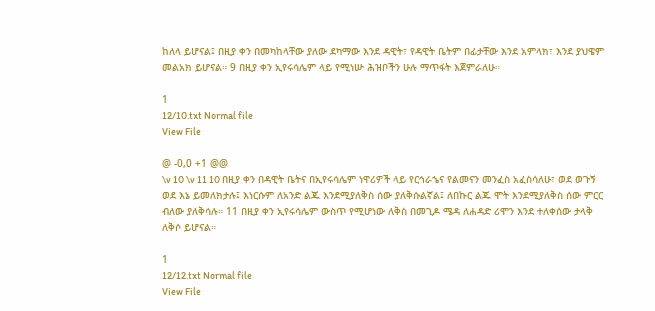ከለላ ይሆናል፤ በዚያ ቀን በመካከላቸው ያለው ደካማው እንደ ዳዊት፣ የዳዊት ቤትም በፊታቸው እንደ አምላክ፣ እንደ ያህዌም መልአክ ይሆናል። 9 በዚያ ቀን ኢየሩሳሌም ላይ የሚነሡ ሕዝቦችን ሁሉ ማጥፋት እጀምራለሁ።

1
12/10.txt Normal file
View File

@ -0,0 +1 @@
\v 10 \v 11 10 በዚያ ቀን በዳዊት ቤትና በኢየሩሳሌም ነዋሪዎች ላይ የርኅራኄና የልመናን መንፈስ አፈስሳለሁ፣ ወደ ወጉኝ ወደ እኔ ይመለክታሉ፤ እነርሱም ለአንድ ልጁ እንደሚያለቅስ ሰው ያለቅሱልኛል፤ ለበኩር ልጁ ሞት እንደሚያለቅስ ሰው ምርር ብለው ያለቅሳሉ። 11 በዚያ ቀን ኢየሩሳሌም ውስጥ የሚሆነው ለቅስ በመጊዶ ሜዳ ለሐዳድ ሪሞን እንደ ተለቀሰው ታላቅ ለቅሶ ይሆናል።

1
12/12.txt Normal file
View File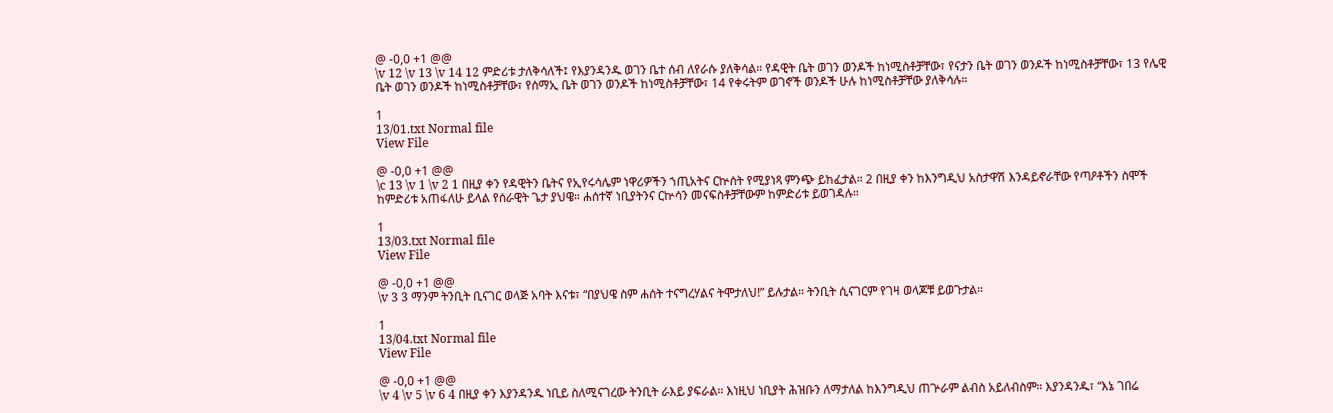@ -0,0 +1 @@
\v 12 \v 13 \v 14 12 ምድሪቱ ታለቅሳለች፤ የእያንዳንዱ ወገን ቤተ ሰብ ለየራሱ ያለቅሳል። የዳዊት ቤት ወገን ወንዶች ከነሚስቶቻቸው፣ የናታን ቤት ወገን ወንዶች ከነሚስቶቻቸው፣ 13 የሌዊ ቤት ወገን ወንዶች ከነሚስቶቻቸው፣ የሰማኢ ቤት ወገን ወንዶች ከነሚስቶቻቸው፣ 14 የቀሩትም ወገኖች ወንዶች ሁሉ ከነሚስቶቻቸው ያለቅሳሉ።

1
13/01.txt Normal file
View File

@ -0,0 +1 @@
\c 13 \v 1 \v 2 1 በዚያ ቀን የዳዊትን ቤትና የኢየሩሳሌም ነዋሪዎችን ኀጢአትና ርኵሰት የሚያነጻ ምንጭ ይከፈታል። 2 በዚያ ቀን ከእንግዲህ አስታዋሽ እንዳይኖራቸው የጣዖቶችን ስሞች ከምድሪቱ አጠፋለሁ ይላል የሰራዊት ጌታ ያህዌ። ሐሰተኛ ነቢያትንና ርኵሳን መናፍስቶቻቸውም ከምድሪቱ ይወገዳሉ።

1
13/03.txt Normal file
View File

@ -0,0 +1 @@
\v 3 3 ማንም ትንቢት ቢናገር ወላጅ አባት እናቱ፣ “በያህዌ ስም ሐሰት ተናግረሃልና ትሞታለህ!” ይሉታል። ትንቢት ሲናገርም የገዛ ወላጆቹ ይወጉታል።

1
13/04.txt Normal file
View File

@ -0,0 +1 @@
\v 4 \v 5 \v 6 4 በዚያ ቀን እያንዳንዱ ነቢይ ስለሚናገረው ትንቢት ራእይ ያፍራል። እነዚህ ነቢያት ሕዝቡን ለማታለል ከእንግዲህ ጠጕራም ልብስ አይለብስም። እያንዳንዱ፣ “እኔ ገበሬ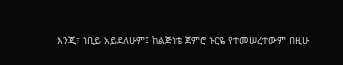እንጂ፣ ነቢይ አይደለሁም፤ ከልጅነቴ ጀምሮ ኑርዬ የተመሠረተውም በዚሁ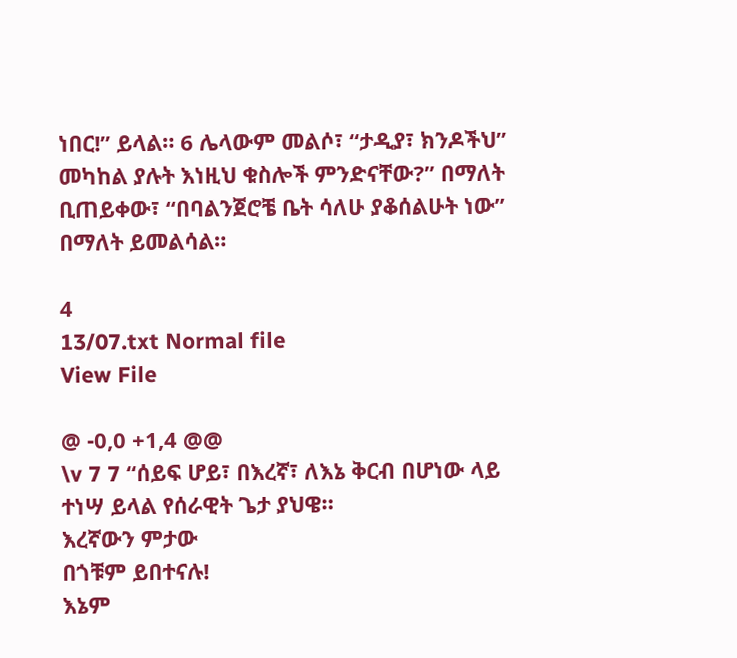ነበር!” ይላል። 6 ሌላውም መልሶ፣ “ታዲያ፣ ክንዶችህ” መካከል ያሉት እነዚህ ቁስሎች ምንድናቸው?” በማለት ቢጠይቀው፣ “በባልንጀሮቼ ቤት ሳለሁ ያቆሰልሁት ነው” በማለት ይመልሳል።

4
13/07.txt Normal file
View File

@ -0,0 +1,4 @@
\v 7 7 “ሰይፍ ሆይ፣ በእረኛ፣ ለእኔ ቅርብ በሆነው ላይ ተነሣ ይላል የሰራዊት ጌታ ያህዌ።
እረኛውን ምታው
በጎቹም ይበተናሉ!
እኔም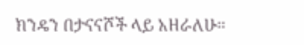ክንዴን በታናናሾች ላይ አዘራለሁ።